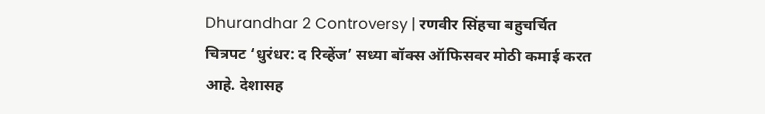Dhurandhar 2 Controversy | रणवीर सिंहचा बहुचर्चित चित्रपट ‘धुरंधर: द रिव्हेंज’ सध्या बॉक्स ऑफिसवर मोठी कमाई करत आहे. देशासह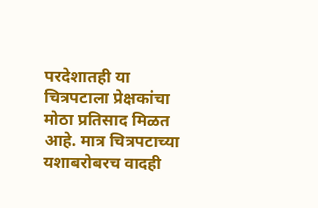परदेशातही या चित्रपटाला प्रेक्षकांचा मोठा प्रतिसाद मिळत आहे. मात्र चित्रपटाच्या यशाबरोबरच वादही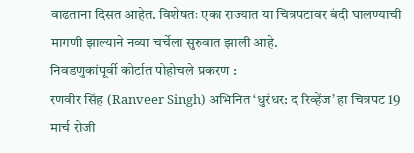वाढताना दिसत आहेत. विशेषतः एका राज्यात या चित्रपटावर बंदी घालण्याची मागणी झाल्याने नव्या चर्चेला सुरुवात झाली आहे.
निवडणुकांपूर्वी कोर्टात पोहोचले प्रकरण :
रणवीर सिंह (Ranveer Singh) अभिनित ‘धुरंधर: द रिव्हेंज’ हा चित्रपट 19 मार्च रोजी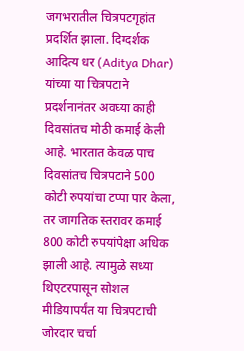जगभरातील चित्रपटगृहांत प्रदर्शित झाला. दिग्दर्शक आदित्य धर (Aditya Dhar) यांच्या या चित्रपटाने प्रदर्शनानंतर अवघ्या काही दिवसांतच मोठी कमाई केली आहे. भारतात केवळ पाच दिवसांतच चित्रपटाने 500 कोटी रुपयांचा टप्पा पार केला, तर जागतिक स्तरावर कमाई 800 कोटी रुपयांपेक्षा अधिक झाली आहे. त्यामुळे सध्या थिएटरपासून सोशल मीडियापर्यंत या चित्रपटाची जोरदार चर्चा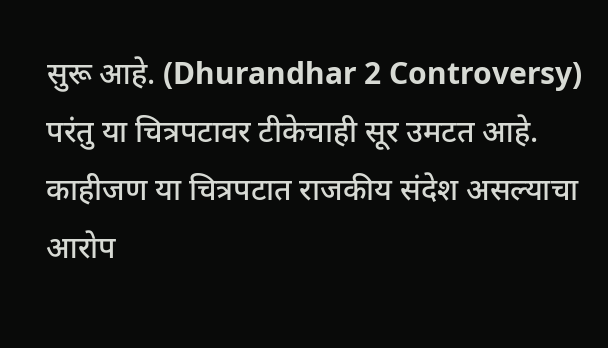सुरू आहे. (Dhurandhar 2 Controversy)
परंतु या चित्रपटावर टीकेचाही सूर उमटत आहे. काहीजण या चित्रपटात राजकीय संदेश असल्याचा आरोप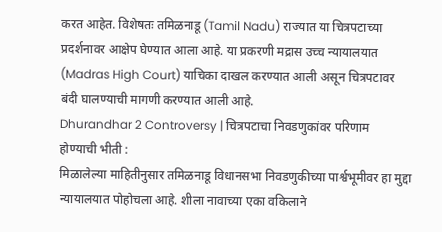करत आहेत. विशेषतः तमिळनाडू (Tamil Nadu) राज्यात या चित्रपटाच्या प्रदर्शनावर आक्षेप घेण्यात आला आहे. या प्रकरणी मद्रास उच्च न्यायालयात (Madras High Court) याचिका दाखल करण्यात आली असून चित्रपटावर बंदी घालण्याची मागणी करण्यात आली आहे.
Dhurandhar 2 Controversy | चित्रपटाचा निवडणुकांवर परिणाम होण्याची भीती :
मिळालेल्या माहितीनुसार तमिळनाडू विधानसभा निवडणुकीच्या पार्श्वभूमीवर हा मुद्दा न्यायालयात पोहोचला आहे. शीला नावाच्या एका वकिलाने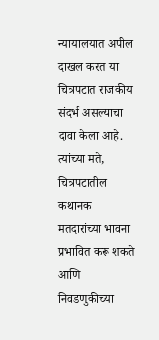न्यायालयात अपील दाखल करत या चित्रपटात राजकीय संदर्भ असल्याचा दावा केला आहे. त्यांच्या मते, चित्रपटातील कथानक मतदारांच्या भावना प्रभावित करू शकते आणि निवडणुकीच्या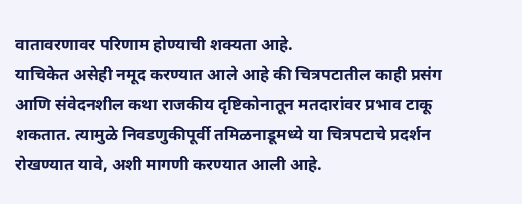वातावरणावर परिणाम होण्याची शक्यता आहे.
याचिकेत असेही नमूद करण्यात आले आहे की चित्रपटातील काही प्रसंग आणि संवेदनशील कथा राजकीय दृष्टिकोनातून मतदारांवर प्रभाव टाकू शकतात. त्यामुळे निवडणुकीपूर्वी तमिळनाडूमध्ये या चित्रपटाचे प्रदर्शन रोखण्यात यावे, अशी मागणी करण्यात आली आहे.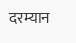दरम्यान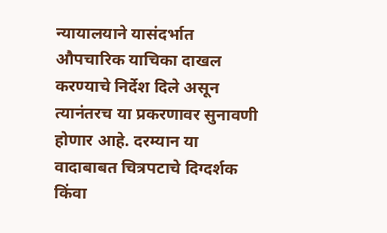न्यायालयाने यासंदर्भात औपचारिक याचिका दाखल करण्याचे निर्देश दिले असून त्यानंतरच या प्रकरणावर सुनावणी होणार आहे. दरम्यान या वादाबाबत चित्रपटाचे दिग्दर्शक किंवा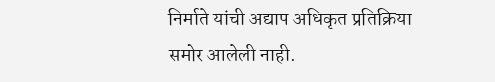निर्माते यांची अद्याप अधिकृत प्रतिक्रिया समोर आलेली नाही.